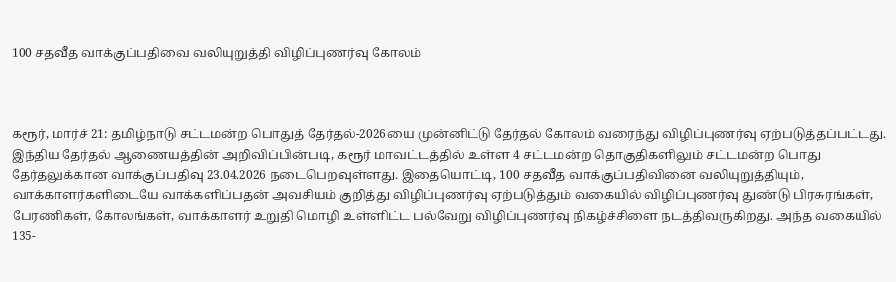100 சதவீத வாக்குப்பதிவை வலியுறுத்தி விழிப்புணர்வு கோலம்



கரூர், மார்ச் 21: தமிழ்நாடு சட்டமன்ற பொதுத் தேர்தல்-2026யை முன்னிட்டு தேர்தல் கோலம் வரைந்து விழிப்புணர்வு ஏற்படுத்தப்பட்டது.
இந்திய தேர்தல் ஆணையத்தின் அறிவிப்பின்படி, கரூர் மாவட்டத்தில் உள்ள 4 சட்டமன்ற தொகுதிகளிலும் சட்டமன்ற பொது தேர்தலுக்கான வாக்குப்பதிவு 23.04.2026 நடைபெறவுள்ளது. இதையொட்டி, 100 சதவீத வாக்குப்பதிவினை வலியுறுத்தியும், வாக்காளர்களிடையே வாக்களிப்பதன் அவசியம் குறித்து விழிப்புணர்வு ஏற்படுத்தும் வகையில் விழிப்புணர்வு துண்டு பிரசுரங்கள், பேரணிகள், கோலங்கள், வாக்காளர் உறுதி மொழி உள்ளிட்ட பல்வேறு விழிப்புணர்வு நிகழ்ச்சிளை நடத்திவருகிறது. அந்த வகையில் 135-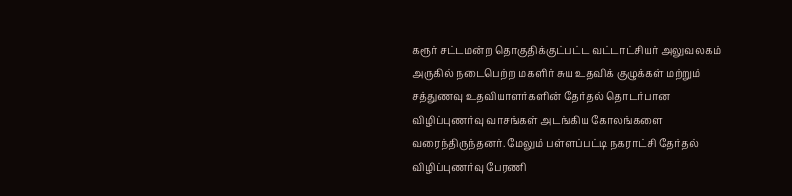கரூர் சட்டமன்ற தொகுதிக்குட்பட்ட வட்டாட்சியர் அலுவலகம் அருகில் நடைபெற்ற மகளிர் சுய உதவிக் குழுக்கள் மற்றும் சத்துணவு உதவியாளர்களின் தேர்தல் தொடர்பான விழிப்புணர்வு வாசங்கள் அடங்கிய கோலங்களை வரைந்திருந்தனர். மேலும் பள்ளப்பட்டி நகராட்சி தேர்தல் விழிப்புணர்வு பேரணி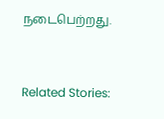நடைபெற்றது.



Related Stories: